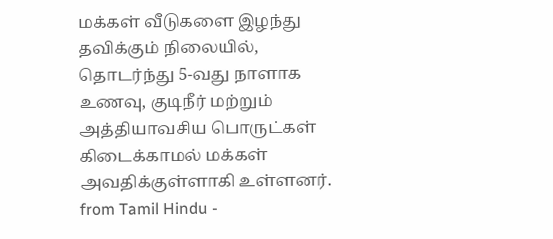மக்கள் வீடுகளை இழந்து தவிக்கும் நிலையில், தொடர்ந்து 5-வது நாளாக உணவு, குடிநீர் மற்றும் அத்தியாவசிய பொருட்கள் கிடைக்காமல் மக்கள் அவதிக்குள்ளாகி உள்ளனர்.
from Tamil Hindu -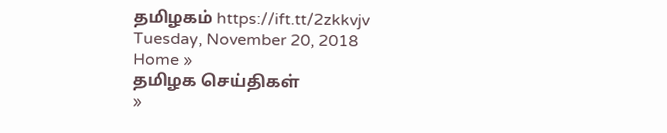தமிழகம் https://ift.tt/2zkkvjv
Tuesday, November 20, 2018
Home »
தமிழக செய்திகள்
»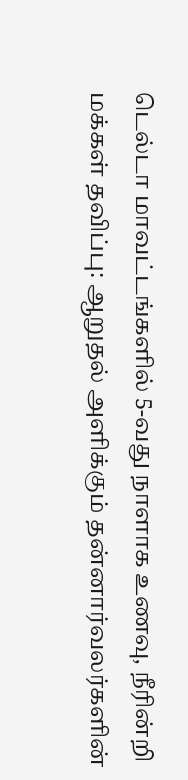டெல்டா மாவட்டங்களில் 5-வது நாளாக உணவு, நீரின்றி மக்கள் தவிப்பு: ஆறுதல் அளிக்கும் தன்னார்வலர்களின்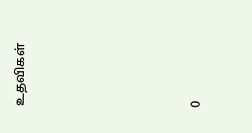உதவிகள்







0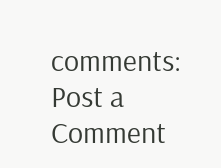comments:
Post a Comment